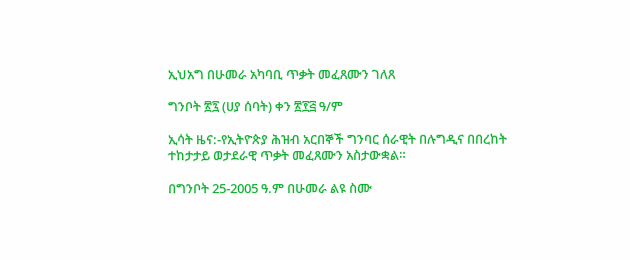ኢህአግ በሁመራ አካባቢ ጥቃት መፈጸሙን ገለጸ

ግንቦት ፳፯ (ሀያ ሰባት) ቀን ፳፻፭ ዓ/ም

ኢሳት ዜና:-የኢትዮጵያ ሕዝብ አርበኞች ግንባር ሰራዊት በሉግዲና በበረከት ተከታታይ ወታደራዊ ጥቃት መፈጸሙን አስታውቋል።

በግንቦት 25-2005 ዓ.ም በሁመራ ልዩ ስሙ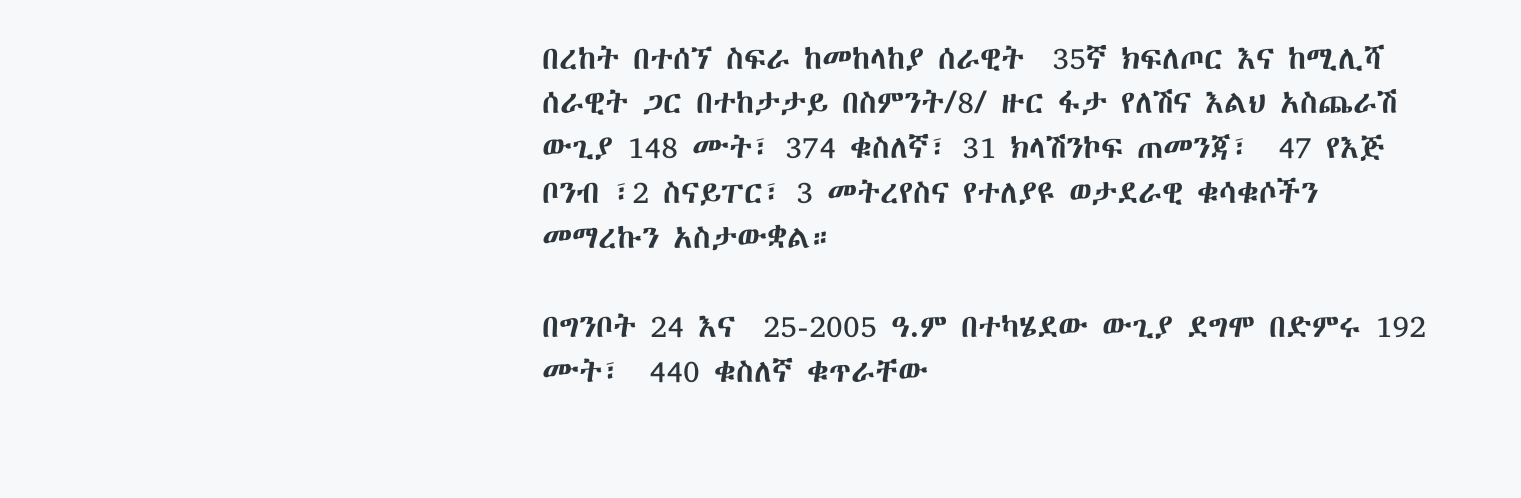በረከት በተሰኘ ስፍራ ከመከላከያ ሰራዊት  35ኛ ክፍለጦር እና ከሚሊሻ ሰራዊት ጋር በተከታታይ በስምንት/8/ ዙር ፋታ የለሽና እልህ አስጨራሽ ውጊያ 148 ሙት፣ 374 ቁስለኛ፣ 31 ክላሽንኮፍ ጠመንጃ፣  47 የእጅ ቦንብ ፣2 ስናይፐር፣ 3 መትረየስና የተለያዩ ወታደራዊ ቁሳቁሶችን መማረኩን አስታውቋል።

በግንቦት 24 እና  25-2005 ዓ.ም በተካሄደው ውጊያ ደግሞ በድምሩ 192 ሙት፣  440 ቁስለኛ ቁጥራቸው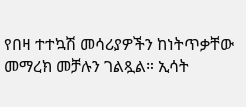የበዛ ተተኳሽ መሳሪያዎችን ከነትጥቃቸው መማረክ መቻሉን ገልጿል። ኢሳት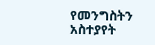የመንግስትን አስተያየት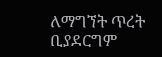ለማግኘት ጥረት ቢያደርግም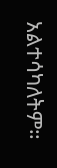አልተሳካለትም።